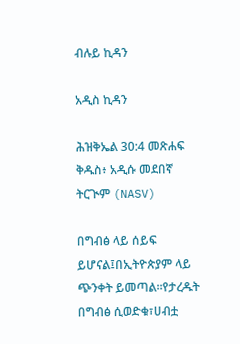ብሉይ ኪዳን

አዲስ ኪዳን

ሕዝቅኤል 30:4 መጽሐፍ ቅዱስ፥ አዲሱ መደበኛ ትርጒም (NASV)

በግብፅ ላይ ሰይፍ ይሆናል፤በኢትዮጵያም ላይ ጭንቀት ይመጣል።የታረዱት በግብፅ ሲወድቁ፣ሀብቷ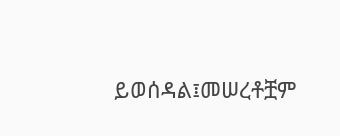ይወሰዳል፤መሠረቶቿም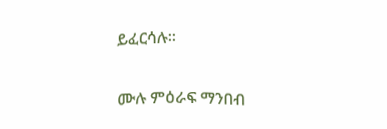ይፈርሳሉ።

ሙሉ ምዕራፍ ማንበብ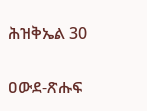ሕዝቅኤል 30

ዐውደ-ጽሑፍ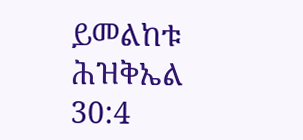ይመልከቱ ሕዝቅኤል 30:4